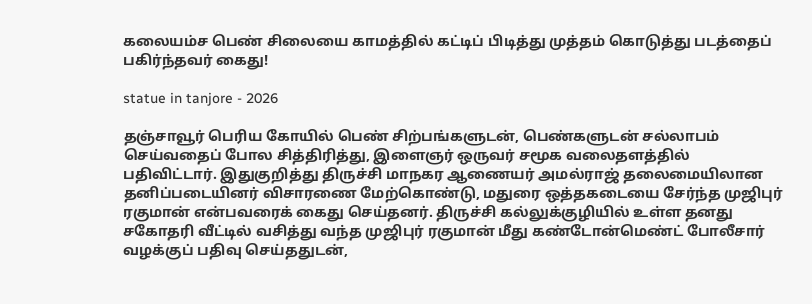கலையம்ச பெண் சிலையை காமத்தில் கட்டிப் பிடித்து முத்தம் கொடுத்து படத்தைப் பகிர்ந்தவர் கைது!

statue in tanjore - 2026

தஞ்சாவூர் பெரிய கோயில் பெண் சிற்பங்களுடன், பெண்களுடன் சல்லாபம் செய்வதைப் போல சித்திரித்து, இளைஞர் ஒருவர் சமூக வலைதளத்தில் பதிவிட்டார். இதுகுறித்து திருச்சி மாநகர ஆணையர் அமல்ராஜ் தலைமையிலான தனிப்படையினர் விசாரணை மேற்கொண்டு, மதுரை ஒத்தகடையை சேர்ந்த முஜிபுர் ரகுமான் என்பவரைக் கைது செய்தனர். திருச்சி கல்லுக்குழியில் உள்ள தனது சகோதரி வீட்டில் வசித்து வந்த முஜிபுர் ரகுமான் மீது கண்டோன்மெண்ட் போலீசார் வழக்குப் பதிவு செய்ததுடன்,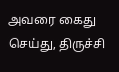அவரை கைது செய்து, திருச்சி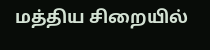மத்திய சிறையில்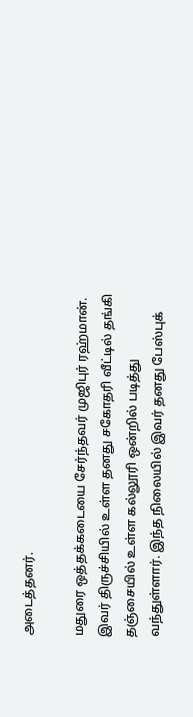அடைத்தனர்.

மதுரை ஒத்தக்கடையை சேர்ந்தவர் முஜிபுர் ரஹ்மான். இவர் திருச்சியில் உள்ள தனது சகோதரி வீட்டில் தங்கி தஞ்சையில் உள்ள கல்லூரி ஒன்றில் படித்து வந்துள்ளார். இந்த நிலையில் இவர் தனது பேஸ்புக்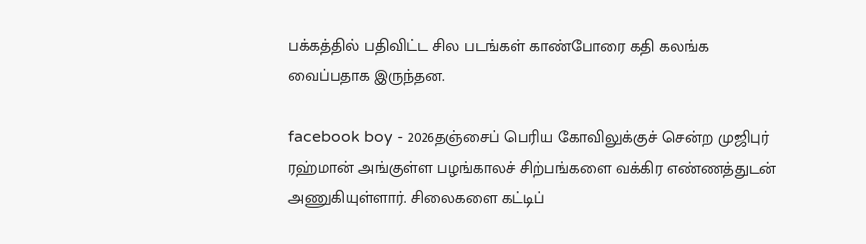பக்கத்தில் பதிவிட்ட சில படங்கள் காண்போரை கதி கலங்க வைப்பதாக இருந்தன.

facebook boy - 2026தஞ்சைப் பெரிய கோவிலுக்குச் சென்ற முஜிபுர் ரஹ்மான் அங்குள்ள பழங்காலச் சிற்பங்களை வக்கிர எண்ணத்துடன் அணுகியுள்ளார். சிலைகளை கட்டிப்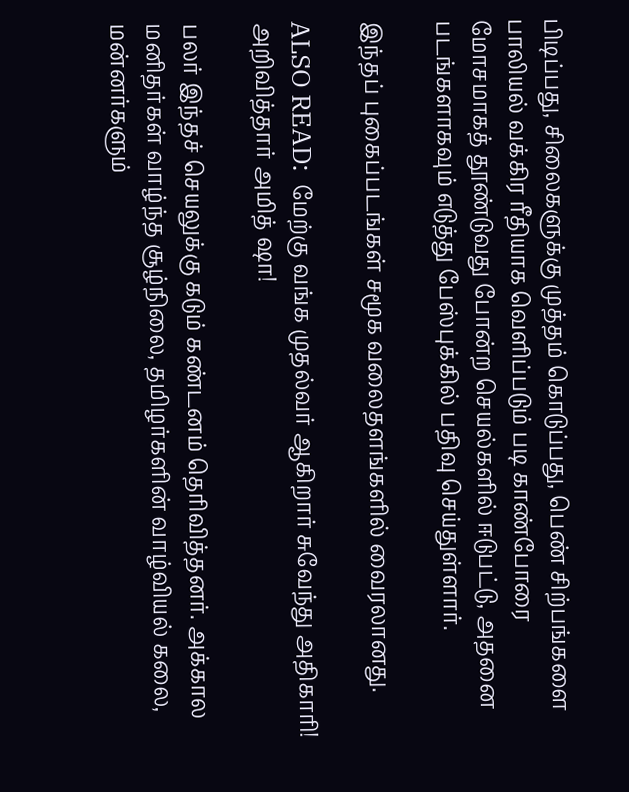பிடிப்பது, சிலைகளுக்கு முத்தம் கொடுப்பது, பெண் சிற்பங்களை பாலியல் வக்கிர ரீதியாக வெளிப்படும் படி காண்போரை மோசமாகத் தூண்டுவது போன்ற செயல்களில் ஈடுபட்டு, அதனை படங்களாகவும் எடுத்து பேஸ்புக்கில் பதிவு செய்துள்ளார்.

இந்தப் புகைப்படங்கள் சமூக வலைதளங்களில் வைரலானது.

ALSO READ:  மேற்கு வங்க முதல்வர் ஆகிறார் சுவேந்து அதிகாரி! அறிவித்தார் அமித் ஷா!

பலர் இந்தச் செயலுக்கு கடும் கண்டனம் தெரிவித்தனர். அக்கால மனிதர்கள் வாழ்ந்த சூழ்நிலை, தமிழர்களின் வாழ்வியல் கலை, மன்னர்களும்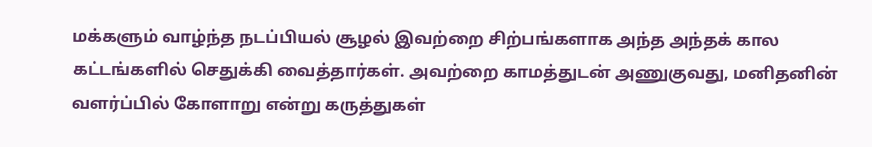மக்களும் வாழ்ந்த நடப்பியல் சூழல் இவற்றை சிற்பங்களாக அந்த அந்தக் கால கட்டங்களில் செதுக்கி வைத்தார்கள். அவற்றை காமத்துடன் அணுகுவது, மனிதனின் வளர்ப்பில் கோளாறு என்று கருத்துகள்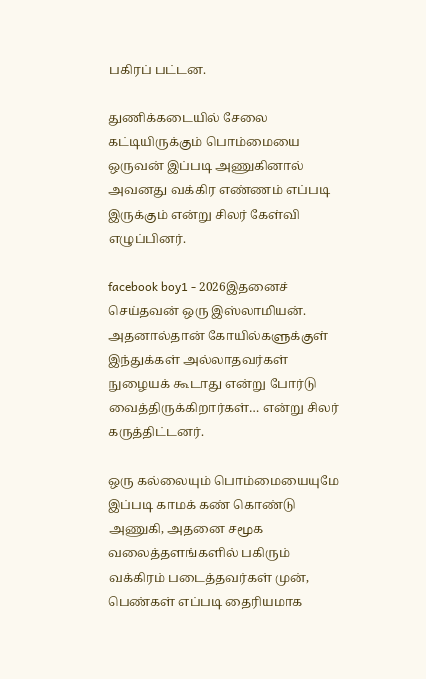பகிரப் பட்டன.

துணிக்கடையில் சேலை கட்டியிருக்கும் பொம்மையை ஒருவன் இப்படி அணுகினால் அவனது வக்கிர எண்ணம் எப்படி இருக்கும் என்று சிலர் கேள்வி எழுப்பினர்.

facebook boy1 - 2026இதனைச் செய்தவன் ஒரு இஸ்லாமியன். அதனால்தான் கோயில்களுக்குள் இந்துக்கள் அல்லாதவர்கள் நுழையக் கூடாது என்று போர்டு வைத்திருக்கிறார்கள்… என்று சிலர் கருத்திட்டனர்.

ஒரு கல்லையும் பொம்மையையுமே இப்படி காமக் கண் கொண்டு அணுகி, அதனை சமூக வலைத்தளங்களில் பகிரும் வக்கிரம் படைத்தவர்கள் முன், பெண்கள் எப்படி தைரியமாக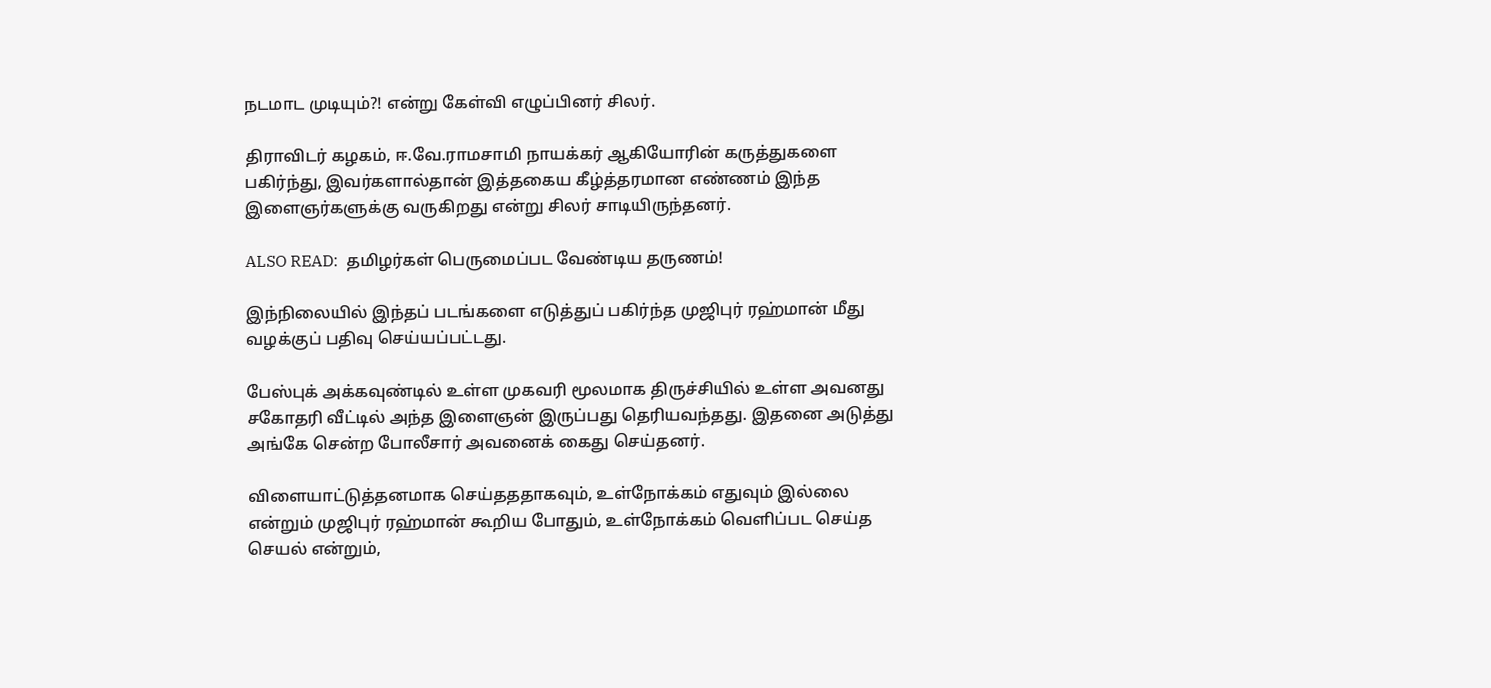நடமாட முடியும்?! என்று கேள்வி எழுப்பினர் சிலர்.

திராவிடர் கழகம், ஈ.வே.ராமசாமி நாயக்கர் ஆகியோரின் கருத்துகளை பகிர்ந்து, இவர்களால்தான் இத்தகைய கீழ்த்தரமான எண்ணம் இந்த இளைஞர்களுக்கு வருகிறது என்று சிலர் சாடியிருந்தனர்.

ALSO READ:  தமிழர்கள் பெருமைப்பட வேண்டிய தருணம்!

இந்நிலையில் இந்தப் படங்களை எடுத்துப் பகிர்ந்த முஜிபுர் ரஹ்மான் மீது வழக்குப் பதிவு செய்யப்பட்டது.

பேஸ்புக் அக்கவுண்டில் உள்ள முகவரி மூலமாக திருச்சியில் உள்ள அவனது சகோதரி வீட்டில் அந்த இளைஞன் இருப்பது தெரியவந்தது. இதனை அடுத்து அங்கே சென்ற போலீசார் அவனைக் கைது செய்தனர்.

விளையாட்டுத்தனமாக செய்தததாகவும், உள்நோக்கம் எதுவும் இல்லை என்றும் முஜிபுர் ரஹ்மான் கூறிய போதும், உள்நோக்கம் வெளிப்பட செய்த செயல் என்றும்,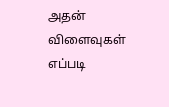அதன் விளைவுகள் எப்படி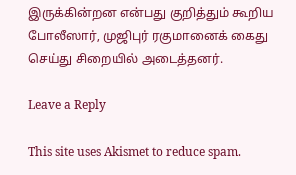இருக்கின்றன என்பது குறித்தும் கூறிய போலீஸார், முஜிபுர் ரகுமானைக் கைது செய்து சிறையில் அடைத்தனர்.

Leave a Reply

This site uses Akismet to reduce spam.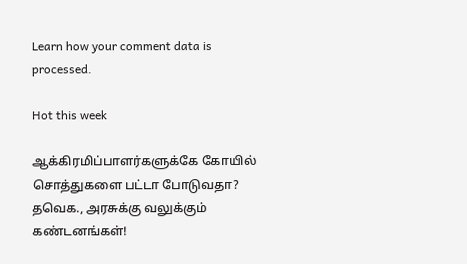Learn how your comment data is processed.

Hot this week

ஆக்கிரமிப்பாளர்களுக்கே கோயில் சொத்துகளை பட்டா போடுவதா? தவெக., அரசுக்கு வலுக்கும் கண்டனங்கள்!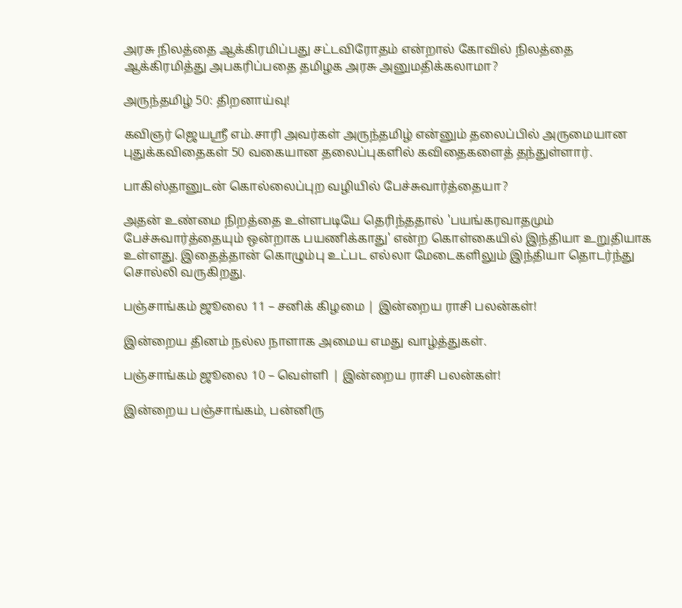அரசு நிலத்தை ஆக்கிரமிப்பது சட்டவிரோதம் என்றால் கோவில் நிலத்தை ஆக்கிரமித்து அபகரிப்பதை தமிழக அரசு அனுமதிக்கலாமா?

அருந்தமிழ் 50: திறனாய்வு!

கவிஞர் ஜெயஸ்ரீ எம்.சாரி அவர்கள் அருந்தமிழ் என்னும் தலைப்பில் அருமையான புதுக்கவிதைகள் 50 வகையான தலைப்புகளில் கவிதைகளைத் தந்துள்ளார்.

பாகிஸ்தானுடன் கொல்லைப்புற வழியில் பேச்சுவார்த்தையா?

அதன் உண்மை நிறத்தை உள்ளபடியே தெரிந்ததால் 'பயங்கரவாதமும் பேச்சுவார்த்தையும் ஒன்றாக பயணிக்காது' என்ற கொள்கையில் இந்தியா உறுதியாக உள்ளது. இதைத்தான் கொழும்பு உட்பட எல்லா மேடைகளிலும் இந்தியா தொடர்ந்து சொல்லி வருகிறது.

பஞ்சாங்கம் ஜூலை 11 – சனிக் கிழமை | இன்றைய ராசி பலன்கள்!

இன்றைய தினம் நல்ல நாளாக அமைய எமது வாழ்த்துகள்.

பஞ்சாங்கம் ஜூலை 10 – வெள்ளி | இன்றைய ராசி பலன்கள்!

இன்றைய பஞ்சாங்கம், பன்னிரு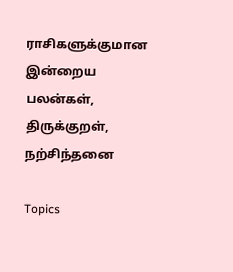ராசிகளுக்குமான இன்றைய பலன்கள், திருக்குறள், நற்சிந்தனை

Topics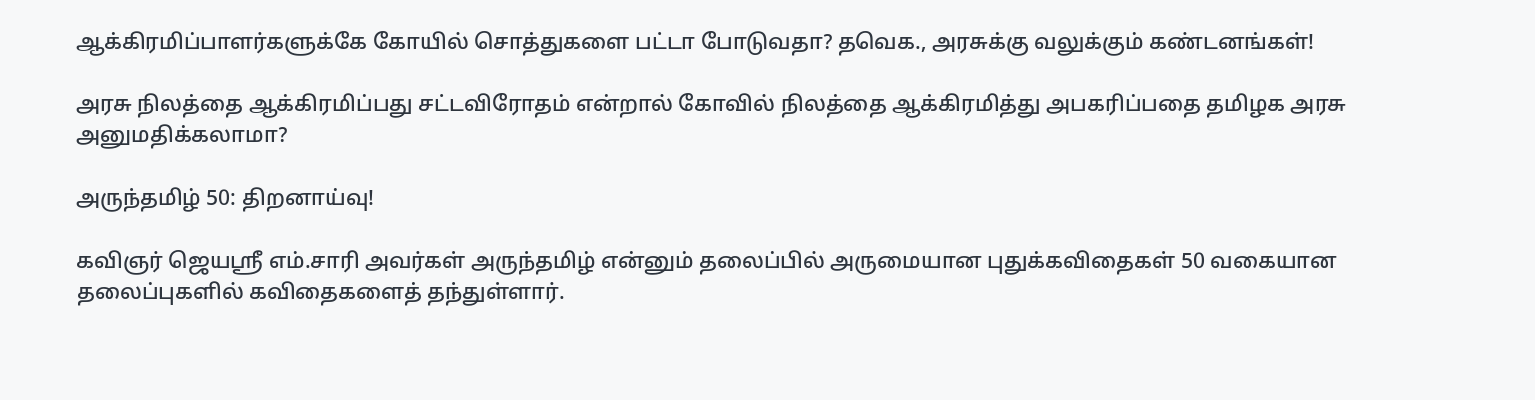ஆக்கிரமிப்பாளர்களுக்கே கோயில் சொத்துகளை பட்டா போடுவதா? தவெக., அரசுக்கு வலுக்கும் கண்டனங்கள்!

அரசு நிலத்தை ஆக்கிரமிப்பது சட்டவிரோதம் என்றால் கோவில் நிலத்தை ஆக்கிரமித்து அபகரிப்பதை தமிழக அரசு அனுமதிக்கலாமா?

அருந்தமிழ் 50: திறனாய்வு!

கவிஞர் ஜெயஸ்ரீ எம்.சாரி அவர்கள் அருந்தமிழ் என்னும் தலைப்பில் அருமையான புதுக்கவிதைகள் 50 வகையான தலைப்புகளில் கவிதைகளைத் தந்துள்ளார்.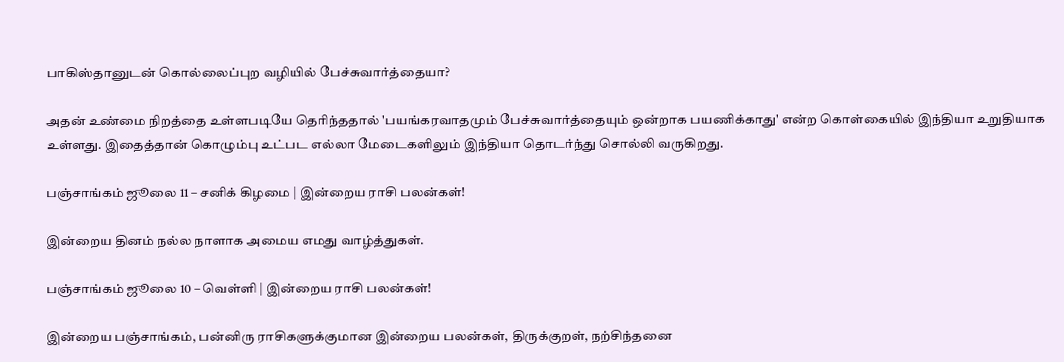பாகிஸ்தானுடன் கொல்லைப்புற வழியில் பேச்சுவார்த்தையா?

அதன் உண்மை நிறத்தை உள்ளபடியே தெரிந்ததால் 'பயங்கரவாதமும் பேச்சுவார்த்தையும் ஒன்றாக பயணிக்காது' என்ற கொள்கையில் இந்தியா உறுதியாக உள்ளது. இதைத்தான் கொழும்பு உட்பட எல்லா மேடைகளிலும் இந்தியா தொடர்ந்து சொல்லி வருகிறது.

பஞ்சாங்கம் ஜூலை 11 – சனிக் கிழமை | இன்றைய ராசி பலன்கள்!

இன்றைய தினம் நல்ல நாளாக அமைய எமது வாழ்த்துகள்.

பஞ்சாங்கம் ஜூலை 10 – வெள்ளி | இன்றைய ராசி பலன்கள்!

இன்றைய பஞ்சாங்கம், பன்னிரு ராசிகளுக்குமான இன்றைய பலன்கள், திருக்குறள், நற்சிந்தனை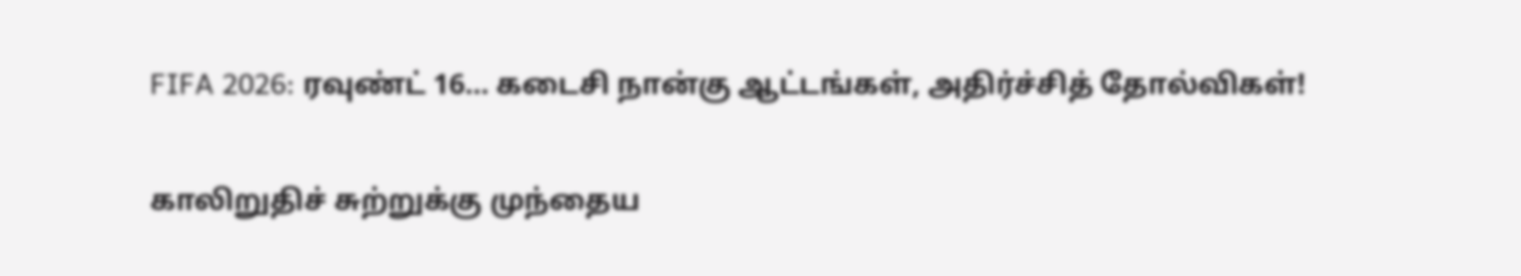FIFA 2026: ரவுண்ட் 16… கடைசி நான்கு ஆட்டங்கள், அதிர்ச்சித் தோல்விகள்!

காலிறுதிச் சுற்றுக்கு முந்தைய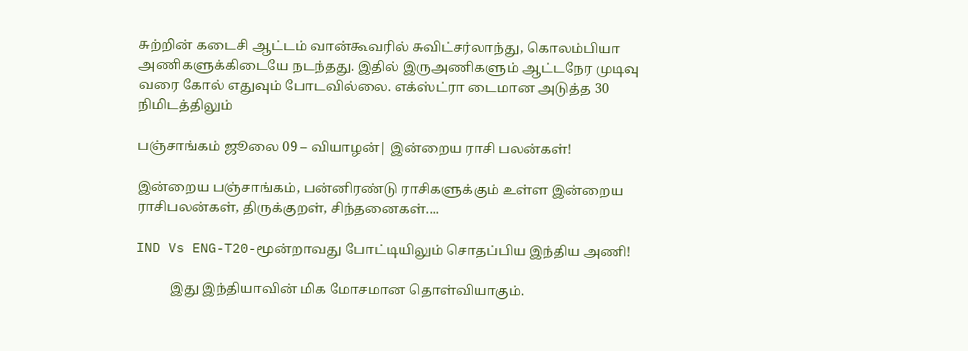சுற்றின் கடைசி ஆட்டம் வான்கூவரில் சுவிட்சர்லாந்து, கொலம்பியா அணிகளுக்கிடையே நடந்தது. இதில் இருஅணிகளும் ஆட்டநேர முடிவு வரை கோல் எதுவும் போடவில்லை. எக்ஸ்ட்ரா டைமான அடுத்த 30 நிமிடத்திலும்

பஞ்சாங்கம் ஜூலை 09 – வியாழன்| இன்றைய ராசி பலன்கள்!

இன்றைய பஞ்சாங்கம், பன்னிரண்டு ராசிகளுக்கும் உள்ள இன்றைய ராசிபலன்கள், திருக்குறள், சிந்தனைகள்....

IND Vs ENG-T20-மூன்றாவது போட்டியிலும் சொதப்பிய இந்திய அணி!

          இது இந்தியாவின் மிக மோசமான தொள்வியாகும்.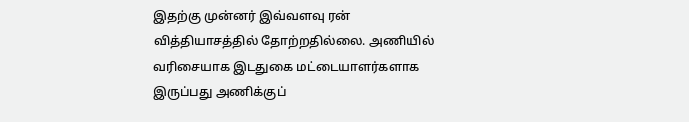இதற்கு முன்னர் இவ்வளவு ரன் வித்தியாசத்தில் தோற்றதில்லை. அணியில் வரிசையாக இடதுகை மட்டையாளர்களாக இருப்பது அணிக்குப்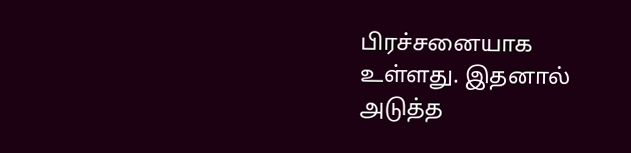பிரச்சனையாக உள்ளது. இதனால் அடுத்த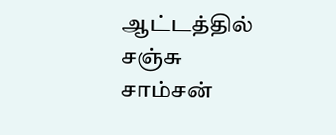ஆட்டத்தில் சஞ்சு சாம்சன்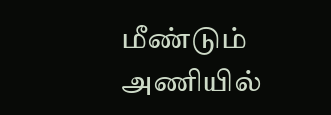மீண்டும் அணியில்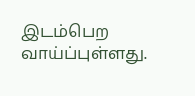இடம்பெற வாய்ப்புள்ளது.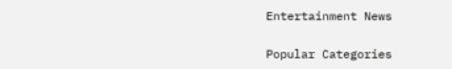Entertainment News

Popular Categories